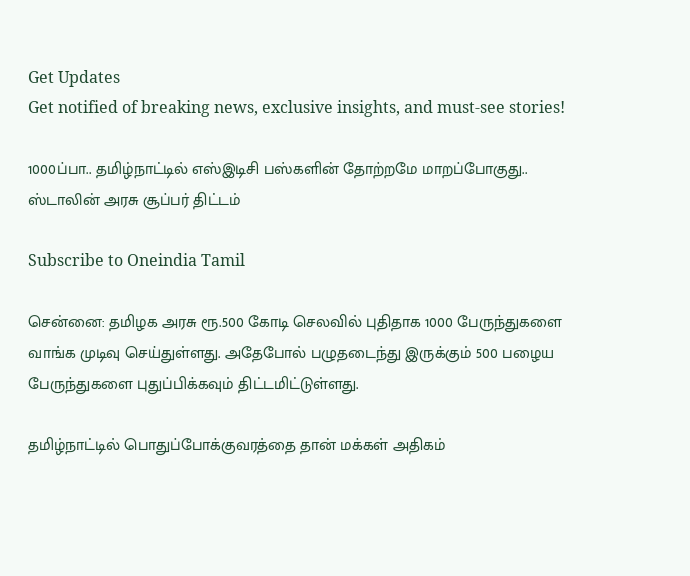Get Updates
Get notified of breaking news, exclusive insights, and must-see stories!

1000ப்பா.. தமிழ்நாட்டில் எஸ்இடிசி பஸ்களின் தோற்றமே மாறப்போகுது.. ஸ்டாலின் அரசு சூப்பர் திட்டம்

Subscribe to Oneindia Tamil

சென்னை: தமிழக அரசு ரூ.500 கோடி செலவில் புதிதாக 1000 பேருந்துகளை வாங்க முடிவு செய்துள்ளது. அதேபோல் பழுதடைந்து இருக்கும் 500 பழைய பேருந்துகளை புதுப்பிக்கவும் திட்டமிட்டுள்ளது.

தமிழ்நாட்டில் பொதுப்போக்குவரத்தை தான் மக்கள் அதிகம்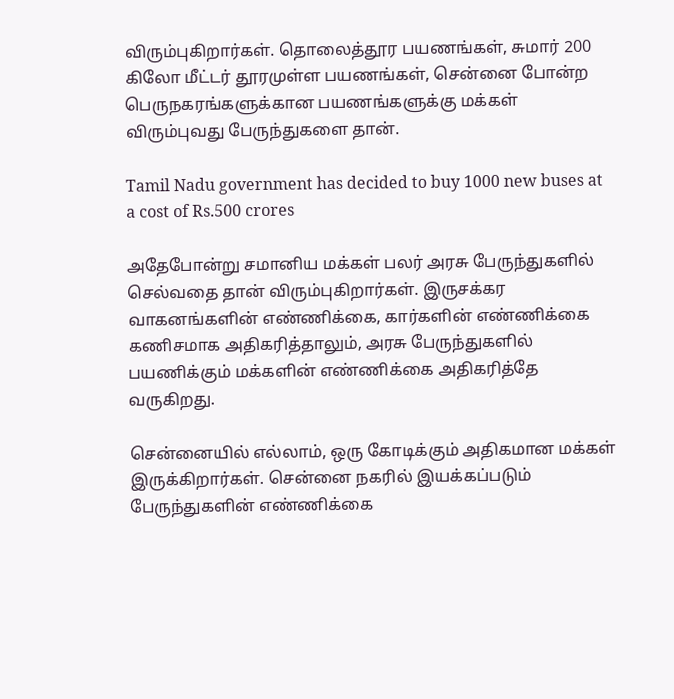விரும்புகிறார்கள். தொலைத்தூர பயணங்கள், சுமார் 200 கிலோ மீட்டர் தூரமுள்ள பயணங்கள், சென்னை போன்ற பெருநகரங்களுக்கான பயணங்களுக்கு மக்கள் விரும்புவது பேருந்துகளை தான்.

Tamil Nadu government has decided to buy 1000 new buses at a cost of Rs.500 crores

அதேபோன்று சமானிய மக்கள் பலர் அரசு பேருந்துகளில் செல்வதை தான் விரும்புகிறார்கள். இருசக்கர வாகனங்களின் எண்ணிக்கை, கார்களின் எண்ணிக்கை கணிசமாக அதிகரித்தாலும், அரசு பேருந்துகளில் பயணிக்கும் மக்களின் எண்ணிக்கை அதிகரித்தே வருகிறது.

சென்னையில் எல்லாம், ஒரு கோடிக்கும் அதிகமான மக்கள் இருக்கிறார்கள். சென்னை நகரில் இயக்கப்படும் பேருந்துகளின் எண்ணிக்கை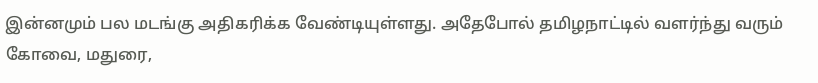இன்னமும் பல மடங்கு அதிகரிக்க வேண்டியுள்ளது. அதேபோல் தமிழநாட்டில் வளர்ந்து வரும் கோவை, மதுரை,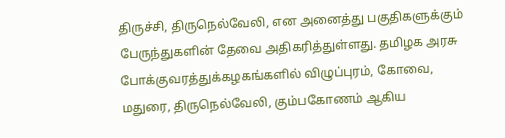திருச்சி, திருநெல்வேலி, என அனைத்து பகுதிகளுக்கும் பேருந்துகளின் தேவை அதிகரித்துள்ளது. தமிழக அரசு போக்குவரத்துக்கழகங்களில் விழுப்புரம், கோவை, மதுரை, திருநெல்வேலி, கும்பகோணம் ஆகிய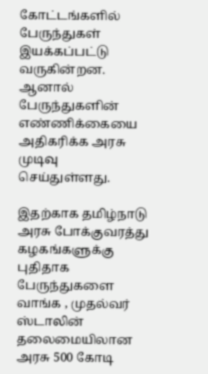கோட்டங்களில் பேருந்துகள் இயக்கப்பட்டு வருகின்றன. ஆனால் பேருந்துகளின் எண்ணிக்கையை அதிகரிக்க அரசு முடிவு செய்துள்ளது.

இதற்காக தமிழ்நாடு அரசு போக்குவரத்து கழகங்களுக்கு புதிதாக பேருந்துகளை வாங்க , முதல்வர் ஸ்டாலின் தலைமையிலான அரசு 500 கோடி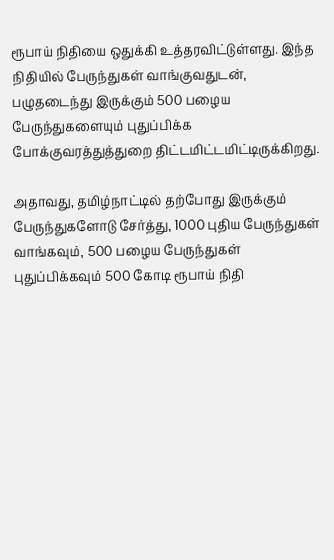ரூபாய் நிதியை ஒதுக்கி உத்தரவிட்டுள்ளது. இந்த நிதியில் பேருந்துகள் வாங்குவதுடன், பழுதடைந்து இருக்கும் 500 பழைய பேருந்துகளையும் புதுப்பிக்க போக்குவரத்துத்துறை திட்டமிட்டமிட்டிருக்கிறது.

அதாவது, தமிழ்நாட்டில் தற்போது இருக்கும் பேருந்துகளோடு சேர்த்து, 1000 புதிய பேருந்துகள் வாங்கவும், 500 பழைய பேருந்துகள் புதுப்பிக்கவும் 500 கோடி ரூபாய் நிதி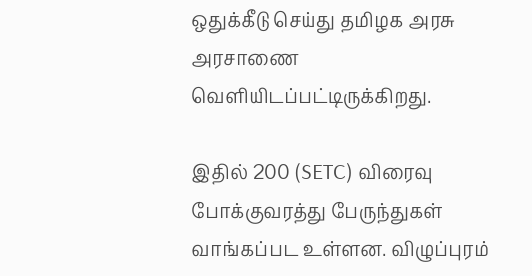ஒதுக்கீடு செய்து தமிழக அரசு அரசாணை வெளியிடப்பட்டிருக்கிறது.

இதில் 200 (SETC) விரைவு போக்குவரத்து பேருந்துகள் வாங்கப்பட உள்ளன. விழுப்புரம்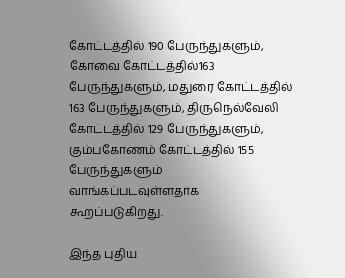கோட்டத்தில் 190 பேருந்துகளும், கோவை கோட்டத்தில்163 பேருந்துகளும், மதுரை கோட்டத்தில் 163 பேருந்துகளும், திருநெல்வேலி கோட்டத்தில் 129 பேருந்துகளும், கும்பகோணம் கோட்டத்தில் 155 பேருந்துகளும் வாங்கப்படவுள்ளதாக கூறப்படுகிறது.

இந்த புதிய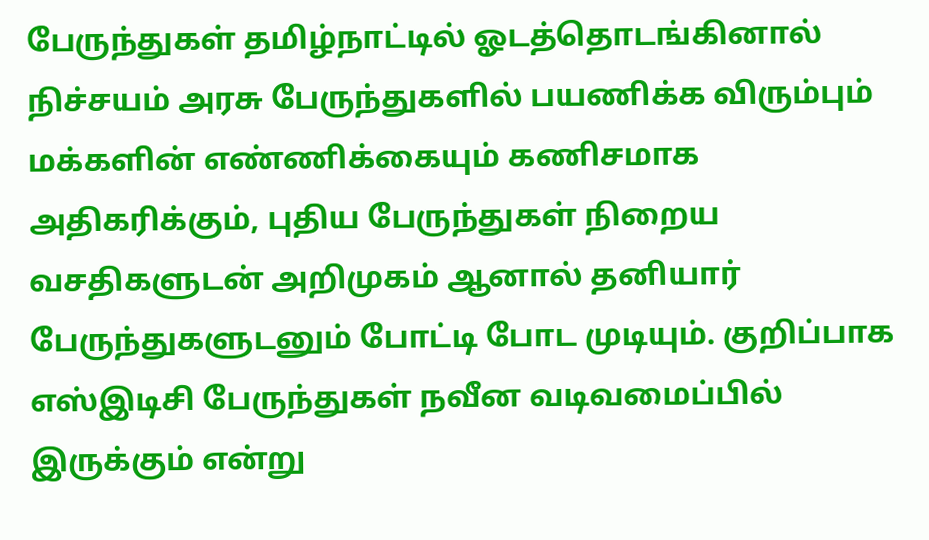பேருந்துகள் தமிழ்நாட்டில் ஓடத்தொடங்கினால் நிச்சயம் அரசு பேருந்துகளில் பயணிக்க விரும்பும் மக்களின் எண்ணிக்கையும் கணிசமாக அதிகரிக்கும், புதிய பேருந்துகள் நிறைய வசதிகளுடன் அறிமுகம் ஆனால் தனியார் பேருந்துகளுடனும் போட்டி போட முடியும். குறிப்பாக எஸ்இடிசி பேருந்துகள் நவீன வடிவமைப்பில் இருக்கும் என்று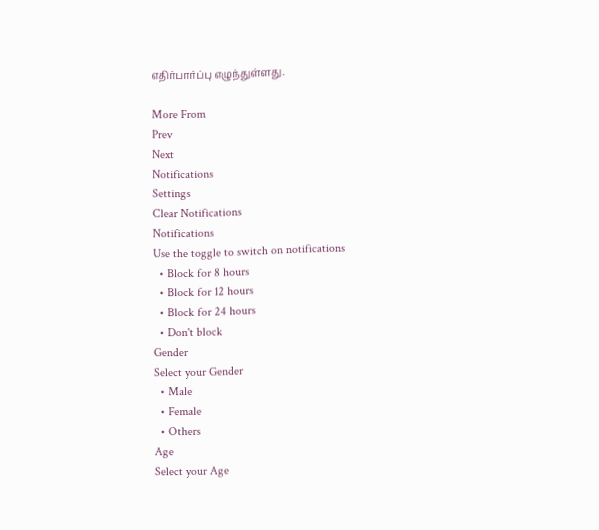எதிர்பார்ப்பு எழுந்துள்ளது.

More From
Prev
Next
Notifications
Settings
Clear Notifications
Notifications
Use the toggle to switch on notifications
  • Block for 8 hours
  • Block for 12 hours
  • Block for 24 hours
  • Don't block
Gender
Select your Gender
  • Male
  • Female
  • Others
Age
Select your Age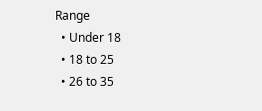Range
  • Under 18
  • 18 to 25
  • 26 to 35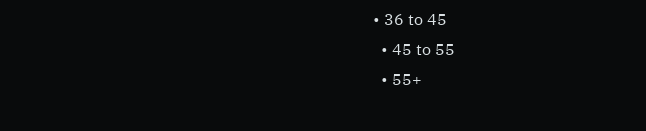• 36 to 45
  • 45 to 55
  • 55+